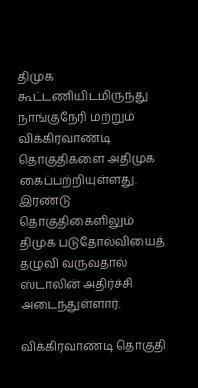திமுக கூட்டணியிடமிருந்து நாங்குநேரி மற்றும் விக்கிரவாண்டி தொகுதிகளை அதிமுக கைப்பற்றியுள்ளது. இரண்டு தொகுதிகைளிலும் திமுக படுதோல்வியைத் தழுவி வருவதால் ஸ்டாலின் அதிர்ச்சி அடைந்துள்ளார்.

விக்கிரவாண்டி தொகுதி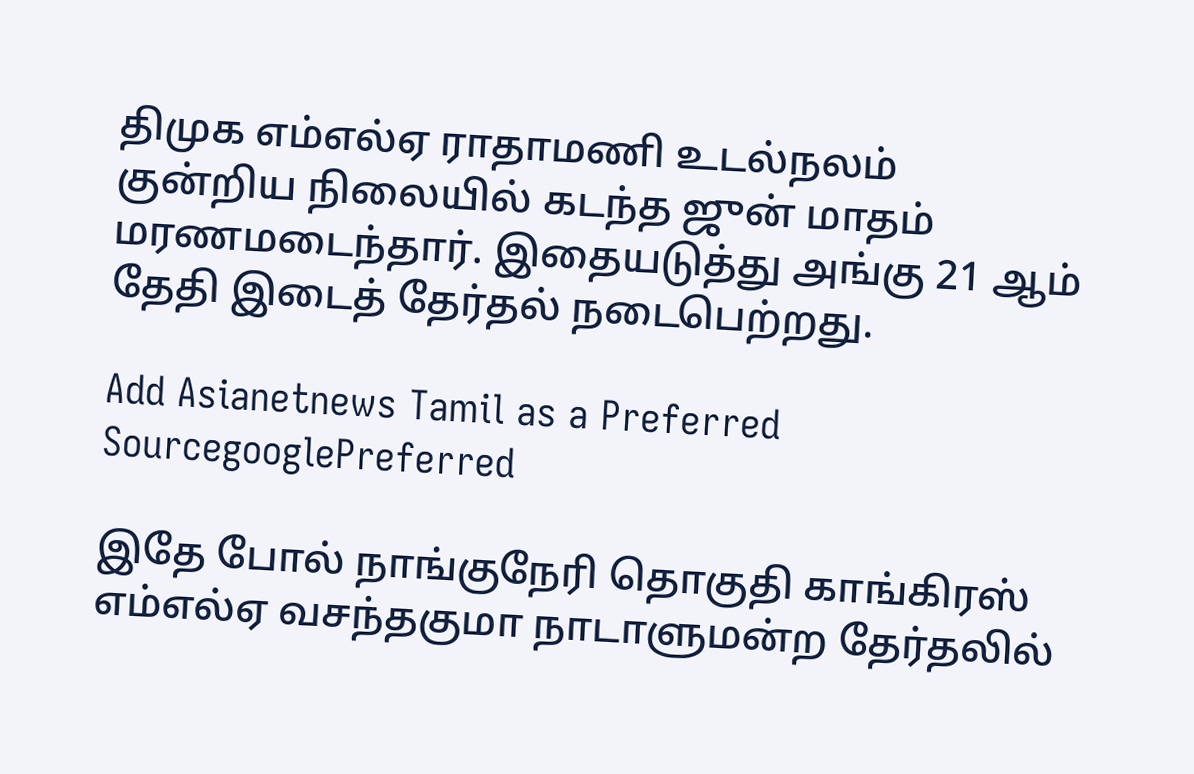திமுக எம்எல்ஏ ராதாமணி உடல்நலம் குன்றிய நிலையில் கடந்த ஜுன் மாதம் மரணமடைந்தார். இதையடுத்து அங்கு 21 ஆம் தேதி இடைத் தேர்தல் நடைபெற்றது.

Add Asianetnews Tamil as a Preferred SourcegooglePreferred

இதே போல் நாங்குநேரி தொகுதி காங்கிரஸ் எம்எல்ஏ வசந்தகுமா நாடாளுமன்ற தேர்தலில்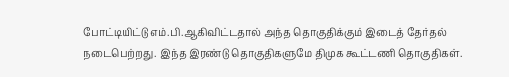போட்டியிட்டு எம்.பி.ஆகிவிட்டதால் அந்த தொகுதிக்கும் இடைத் தேர்தல் நடைபெற்றது. இந்த இரண்டு தொகுதிகளுமே திமுக கூட்டணி தொகுதிகள்.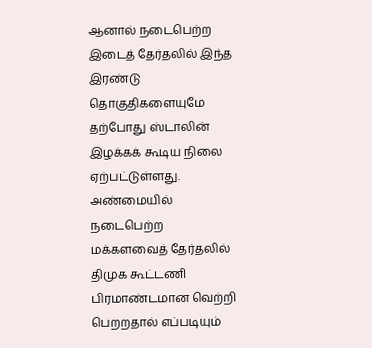ஆனால் நடைபெற்ற இடைத் தேர்தலில் இந்த இரண்டு தொகுதிகளையுமே தற்போது ஸ்டாலின் இழக்கக் கூடிய நிலை ஏற்பட்டுள்ளது. அண்மையில் நடைபெற்ற மக்களவைத் தேர்தலில் திமுக கூட்டணி பிரமாண்டமான வெற்றி பெறறதால் எப்படியும்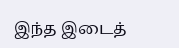இந்த இடைத்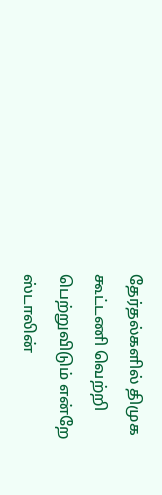தேர்தல்களில் திமுக கூட்டணி வெற்றி பெற்றுவிடும் என்றே ஸ்டாலின்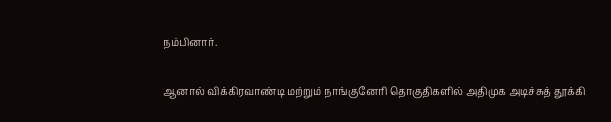நம்பினார்.

ஆனால் விக்கிரவாண்டி மற்றும் நாங்குனேரி தொகுதிகளில் அதிமுக அடிச்சுத் தூக்கி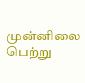முன்னிலை பெற்று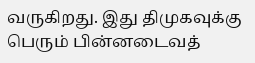வருகிறது. இது திமுகவுக்கு பெரும் பின்னடைவத்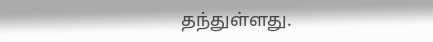தந்துள்ளது.